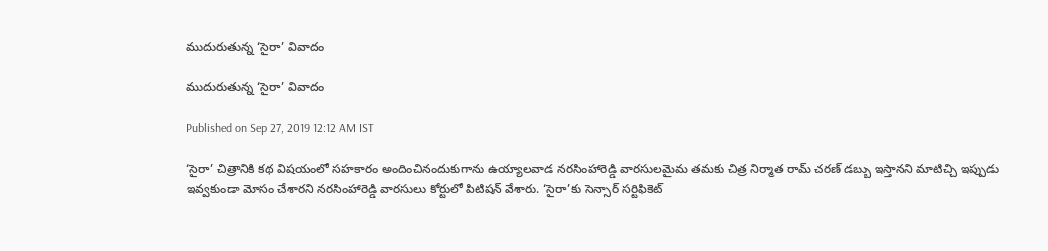ముదురుతున్న ‘సైరా’ వివాదం

ముదురుతున్న ‘సైరా’ వివాదం

Published on Sep 27, 2019 12:12 AM IST

‘సైరా’ చిత్రానికి కథ విషయంలో సహకారం అందించినందుకుగాను ఉయ్యాలవాడ నరసింహారెడ్డి వారసులమైమ తమకు చిత్ర నిర్మాత రామ్ చరణ్ డబ్బు ఇస్తానని మాటిచ్చి ఇప్పుడు ఇవ్వకుండా మోసం చేశారని నరసింహారెడ్డి వారసులు కోర్టులో పిటిషన్ వేశారు. ‘సైరా’కు సెన్సార్ సర్టిఫికెట్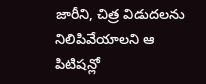జారీని, చిత్ర విడుదలను నిలిపివేయాలని ఆ పిటిషన్లో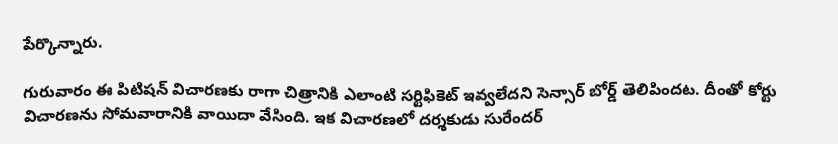పేర్కొన్నారు.

గురువారం ఈ పిటిషన్ విచారణకు రాగా చిత్రానికి ఎలాంటి సర్టిఫికెట్ ఇవ్వలేదని సెన్సార్ బోర్డ్ తెలిపిందట. దీంతో కోర్టు విచారణను సోమవారానికి వాయిదా వేసింది. ఇక విచారణలో దర్శకుడు సురేందర్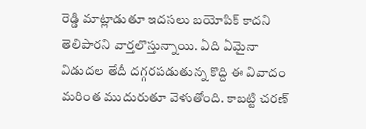రెడ్డి మాట్లాడుతూ ఇదసలు బయోపిక్ కాదని తెలిపారని వార్తలొస్తున్నాయి. ఏది ఏమైనా విడుదల తేదీ దగ్గరపడుతున్న కొద్ది ఈ వివాదం మరింత ముదురుతూ వెళుతోంది. కాబట్టి చరణ్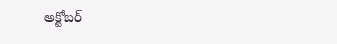అక్టోబర్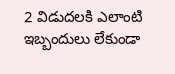2 విడుదలకి ఎలాంటి ఇబ్బందులు లేకుండా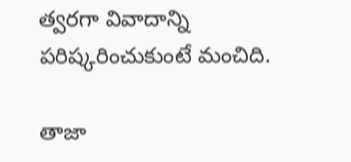త్వరగా వివాదాన్ని పరిష్కరించుకుంటే మంచిది.

తాజా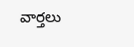వార్తలు